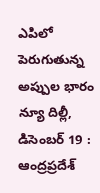ఎపిలో పెరుగుతున్న అప్పుల భారం
న్యూ దిల్లీ, డిసెంబర్ 19 : ఆంద్రప్రదేశ్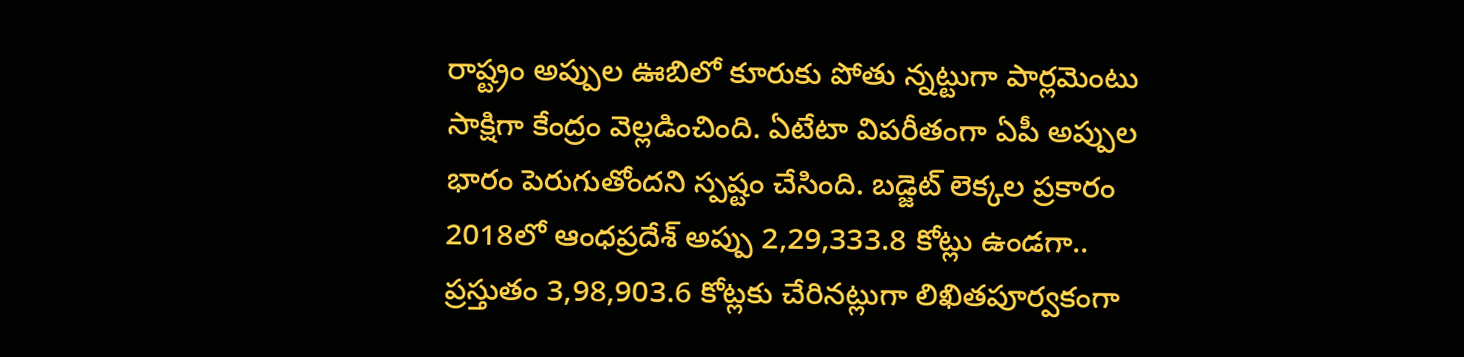రాష్ట్రం అప్పుల ఊబిలో కూరుకు పోతు న్నట్టుగా పార్లమెంటు సాక్షిగా కేంద్రం వెల్లడించింది. ఏటేటా విపరీతంగా ఏపీ అప్పుల భారం పెరుగుతోందని స్పష్టం చేసింది. బడ్జెట్ లెక్కల ప్రకారం 2018లో ఆంధప్రదేశ్ అప్పు 2,29,333.8 కోట్లు ఉండగా.. ప్రస్తుతం 3,98,903.6 కోట్లకు చేరినట్లుగా లిఖితపూర్వకంగా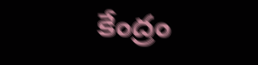కేంద్రం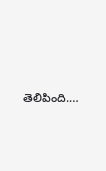తెలిపింది.…